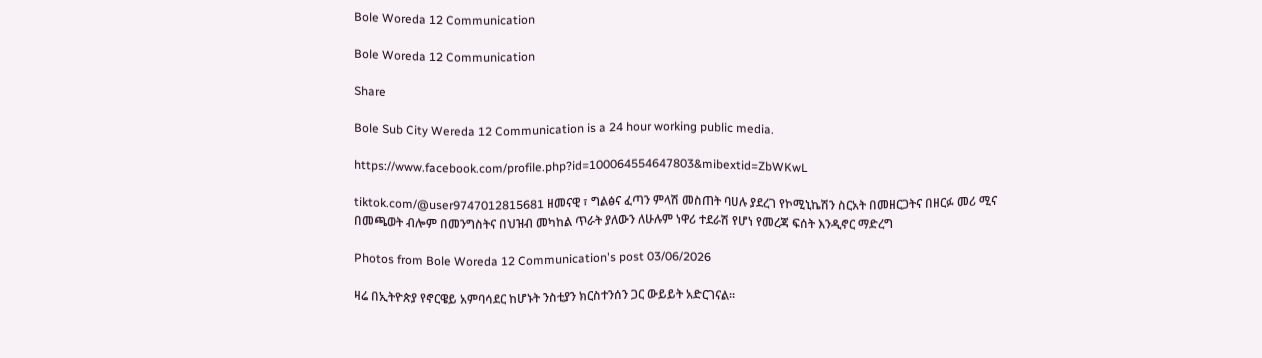Bole Woreda 12 Communication

Bole Woreda 12 Communication

Share

Bole Sub City Wereda 12 Communication is a 24 hour working public media.

https://www.facebook.com/profile.php?id=100064554647803&mibextid=ZbWKwL

tiktok.com/@user9747012815681 ዘመናዊ ፣ ግልፅና ፈጣን ምላሽ መስጠት ባሀሉ ያደረገ የኮሚኒኬሽን ስርአት በመዘርጋትና በዘርፉ መሪ ሚና በመጫወት ብሎም በመንግስትና በህዝብ መካከል ጥራት ያለውን ለሁሉም ነዋሪ ተደራሽ የሆነ የመረጃ ፍሰት እንዲኖር ማድረግ

Photos from Bole Woreda 12 Communication's post 03/06/2026

ዛሬ በኢትዮጵያ የኖርዌይ አምባሳደር ከሆኑት ንስቲያን ክርስተንሰን ጋር ውይይት አድርገናል።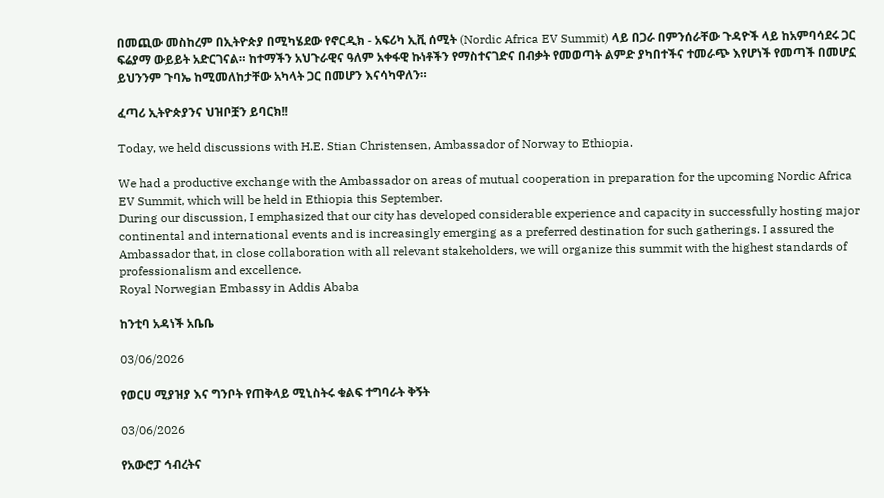በመጪው መስከረም በኢትዮጵያ በሚካሄደው የኖርዲክ - አፍሪካ ኢቪ ሰሚት (Nordic Africa EV Summit) ላይ በጋራ በምንሰራቸው ጉዳዮች ላይ ከአምባሳደሩ ጋር ፍሬያማ ውይይት አድርገናል። ከተማችን አህጉራዊና ዓለም አቀፋዊ ኩነቶችን የማስተናገድና በብቃት የመወጣት ልምድ ያካበተችና ተመራጭ እየሆነች የመጣች በመሆኗ ይህንንም ጉባኤ ከሚመለከታቸው አካላት ጋር በመሆን እናሳካዋለን።

ፈጣሪ ኢትዮጵያንና ህዝቦቿን ይባርክ!!

Today, we held discussions with H.E. Stian Christensen, Ambassador of Norway to Ethiopia.

We had a productive exchange with the Ambassador on areas of mutual cooperation in preparation for the upcoming Nordic Africa EV Summit, which will be held in Ethiopia this September.
During our discussion, I emphasized that our city has developed considerable experience and capacity in successfully hosting major continental and international events and is increasingly emerging as a preferred destination for such gatherings. I assured the Ambassador that, in close collaboration with all relevant stakeholders, we will organize this summit with the highest standards of professionalism and excellence.
Royal Norwegian Embassy in Addis Ababa

ከንቲባ አዳነች አቤቤ

03/06/2026

የወርሀ ሚያዝያ እና ግንቦት የጠቅላይ ሚኒስትሩ ቁልፍ ተግባራት ቅኝት

03/06/2026

የአውሮፓ ኅብረትና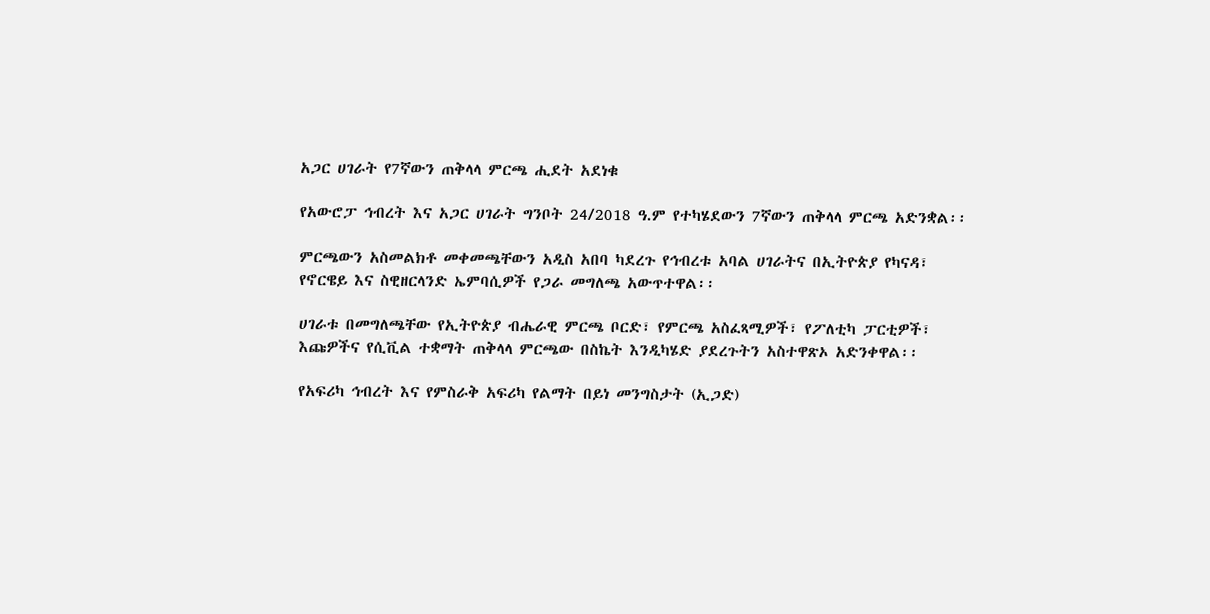አጋር ሀገራት የ7ኛውን ጠቅላላ ምርጫ ሒደት አደነቁ

የአውሮፓ ኅብረት እና አጋር ሀገራት ግንቦት 24/2018 ዓ.ም የተካሄደውን 7ኛውን ጠቅላላ ምርጫ አድንቋል፡፡

ምርጫውን አስመልክቶ መቀመጫቸውን አዲስ አበባ ካደረጉ የኅብረቱ አባል ሀገራትና በኢትዮጵያ የካናዳ፣ የኖርዌይ እና ስዊዘርላንድ ኤምባሲዎች የጋራ መግለጫ አውጥተዋል፡፡

ሀገራቱ በመግለጫቸው የኢትዮጵያ ብሔራዊ ምርጫ ቦርድ፣ የምርጫ አስፈጻሚዎች፣ የፖለቲካ ፓርቲዎች፣ እጩዎችና የሲቪል ተቋማት ጠቅላላ ምርጫው በስኬት እንዲካሄድ ያደረጉትን አስተዋጽኦ አድንቀዋል፡፡

የአፍሪካ ኅብረት እና የምስራቅ አፍሪካ የልማት በይነ መንግስታት (ኢጋድ)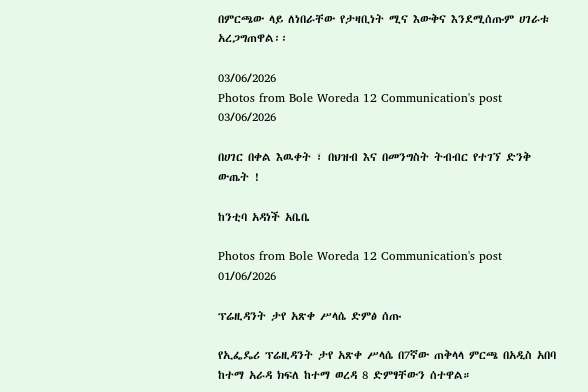በምርጫው ላይ ለነበራቸው የታዛቢነት ሚና እውቅና እንደሚሰጡም ሀገራቱ አረጋግጠዋል፡፡

03/06/2026
Photos from Bole Woreda 12 Communication's post 03/06/2026

በሀገር በቀል እዉቀት ፣ በህዝብ እና በመንግስት ትብብር የተገኘ ድንቅ ውጤት !

ከንቲባ አዳነች አቤቤ

Photos from Bole Woreda 12 Communication's post 01/06/2026

ፕሬዚዳንት ታየ አጽቀ ሥላሴ ድምፅ ሰጡ

የኢፌዴሪ ፕሬዚዳንት ታየ አጽቀ ሥላሴ በ7ኛው ጠቅላላ ምርጫ በአዲስ አበባ ከተማ አራዳ ክፍለ ከተማ ወረዳ 8 ድምፃቸውን ሰተዋል።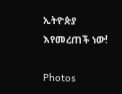ኢትዮጵያ እየመረጠች ነው!

Photos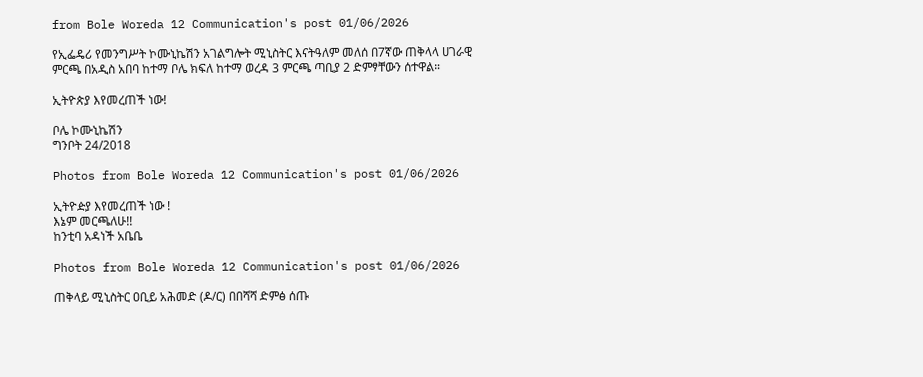from Bole Woreda 12 Communication's post 01/06/2026

የኢፌዴሪ የመንግሥት ኮሙኒኬሽን አገልግሎት ሚኒስትር እናትዓለም መለሰ በ7ኛው ጠቅላላ ሀገራዊ ምርጫ በአዲስ አበባ ከተማ ቦሌ ክፍለ ከተማ ወረዳ 3 ምርጫ ጣቢያ 2 ድምፃቸውን ሰተዋል።

ኢትዮጵያ እየመረጠች ነው!

ቦሌ ኮሙኒኬሽን
ግንቦት 24/2018

Photos from Bole Woreda 12 Communication's post 01/06/2026

ኢትዮዽያ እየመረጠች ነው !
እኔም መርጫለሁ!!
ከንቲባ አዳነች አቤቤ

Photos from Bole Woreda 12 Communication's post 01/06/2026

ጠቅላይ ሚኒስትር ዐቢይ አሕመድ (ዶ/ር) በበሻሻ ድምፅ ሰጡ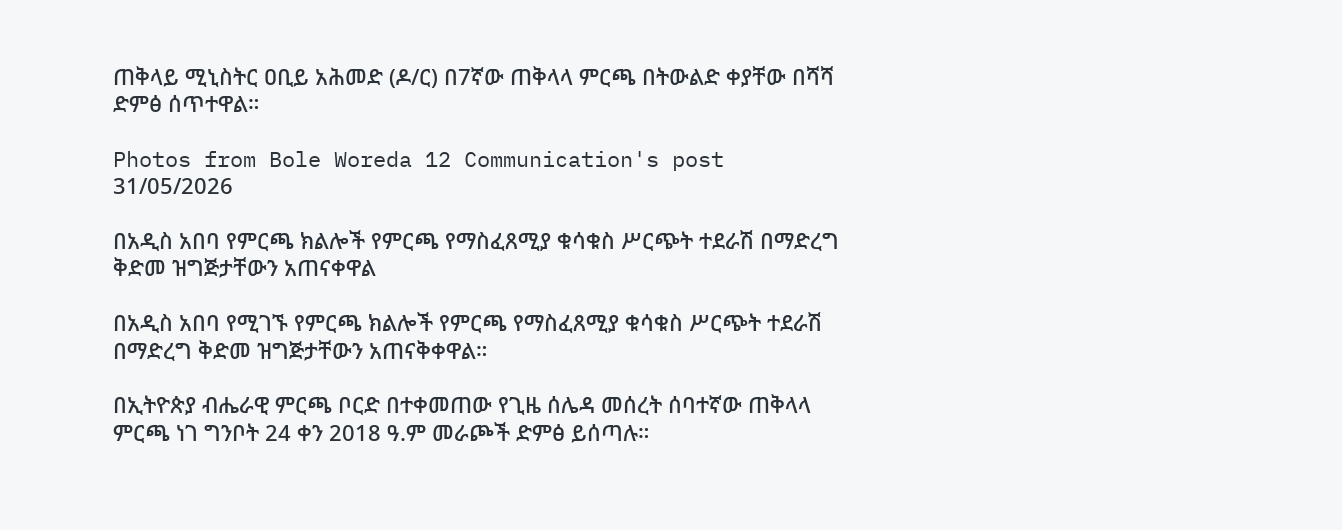ጠቅላይ ሚኒስትር ዐቢይ አሕመድ (ዶ/ር) በ7ኛው ጠቅላላ ምርጫ በትውልድ ቀያቸው በሻሻ ድምፅ ሰጥተዋል።

Photos from Bole Woreda 12 Communication's post 31/05/2026

በአዲስ አበባ የምርጫ ክልሎች የምርጫ የማስፈጸሚያ ቁሳቁስ ሥርጭት ተደራሽ በማድረግ ቅድመ ዝግጅታቸውን አጠናቀዋል

በአዲስ አበባ የሚገኙ የምርጫ ክልሎች የምርጫ የማስፈጸሚያ ቁሳቁስ ሥርጭት ተደራሽ በማድረግ ቅድመ ዝግጅታቸውን አጠናቅቀዋል።

በኢትዮጵያ ብሔራዊ ምርጫ ቦርድ በተቀመጠው የጊዜ ሰሌዳ መሰረት ሰባተኛው ጠቅላላ ምርጫ ነገ ግንቦት 24 ቀን 2018 ዓ.ም መራጮች ድምፅ ይሰጣሉ።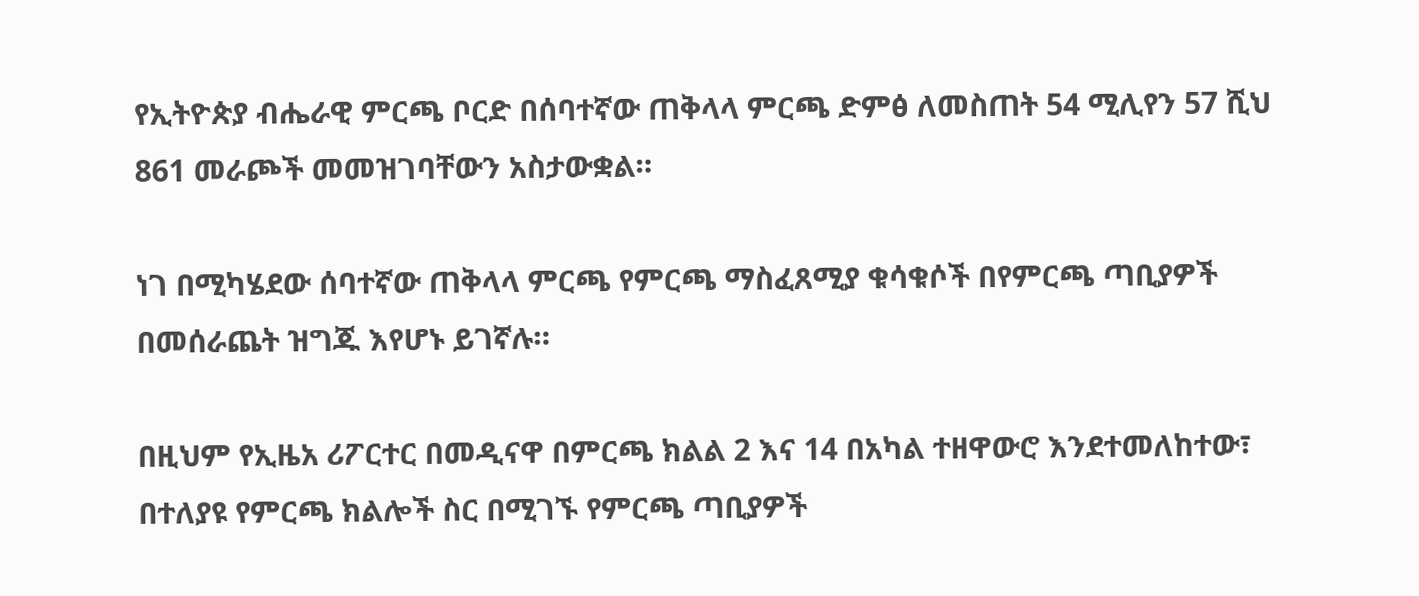የኢትዮጵያ ብሔራዊ ምርጫ ቦርድ በሰባተኛው ጠቅላላ ምርጫ ድምፅ ለመስጠት 54 ሚሊየን 57 ሺህ 861 መራጮች መመዝገባቸውን አስታውቋል።

ነገ በሚካሄደው ሰባተኛው ጠቅላላ ምርጫ የምርጫ ማስፈጸሚያ ቁሳቁሶች በየምርጫ ጣቢያዎች በመሰራጨት ዝግጁ እየሆኑ ይገኛሉ።

በዚህም የኢዜአ ሪፖርተር በመዲናዋ በምርጫ ክልል 2 እና 14 በአካል ተዘዋውሮ እንደተመለከተው፣ በተለያዩ የምርጫ ክልሎች ስር በሚገኙ የምርጫ ጣቢያዎች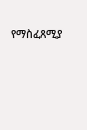የማስፈጸሚያ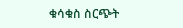ቁሳቁስ ስርጭት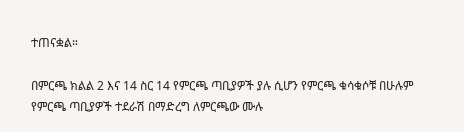ተጠናቋል።

በምርጫ ክልል 2 እና 14 ስር 14 የምርጫ ጣቢያዎች ያሉ ሲሆን የምርጫ ቁሳቁሶቹ በሁሉም የምርጫ ጣቢያዎች ተደራሽ በማድረግ ለምርጫው ሙሉ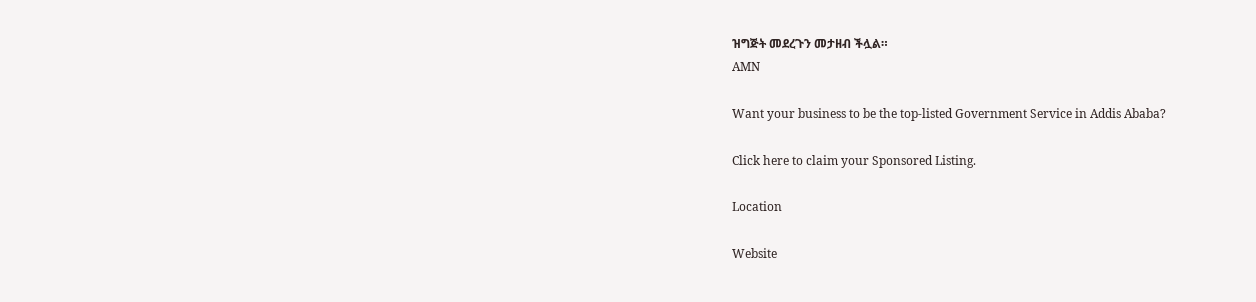ዝግጅት መደረጉን መታዘብ ችሏል።
AMN

Want your business to be the top-listed Government Service in Addis Ababa?

Click here to claim your Sponsored Listing.

Location

Website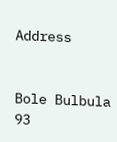Address


Bole Bulbula 93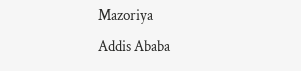Mazoriya
Addis Ababa